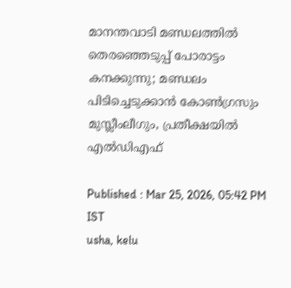മാനന്തവാടി മണ്ഡലത്തില്‍ തെരഞ്ഞെടുപ്പ് പോരാട്ടം കനക്കുന്നു; മണ്ഡലം പിടിച്ചെടുക്കാൻ കോണ്‍ഗ്രസും മുസ്ലീംലീഗും, പ്രതീക്ഷയില്‍ എൽഡിഎഫ്

Published : Mar 25, 2026, 05:42 PM IST
usha, kelu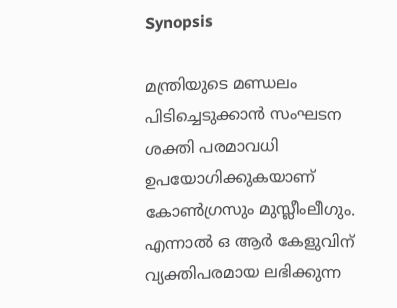Synopsis

മന്ത്രിയുടെ മണ്ഡലം പിടിച്ചെടുക്കാൻ സംഘടന ശക്തി പരമാവധി ഉപയോഗിക്കുകയാണ് കോണ്‍ഗ്രസും മുസ്ലീംലീഗും. എന്നാല്‍ ഒ ആർ കേളുവിന് വ്യക്തിപരമായ ലഭിക്കുന്ന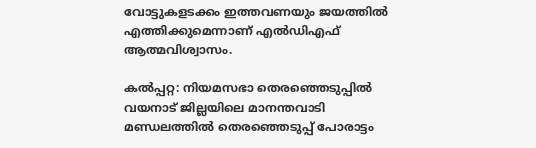വോട്ടുകളടക്കം ഇത്തവണയും ജയത്തില്‍ എത്തിക്കുമെന്നാണ് എല്‍ഡിഎഫ് ആത്മവിശ്വാസം.

കൽപ്പറ്റ: നിയമസഭാ തെരഞ്ഞെടുപ്പിൽ വയനാട് ജില്ലയിലെ മാനന്തവാടി മണ്ഡലത്തില്‍ തെരഞ്ഞെടുപ്പ് പോരാട്ടം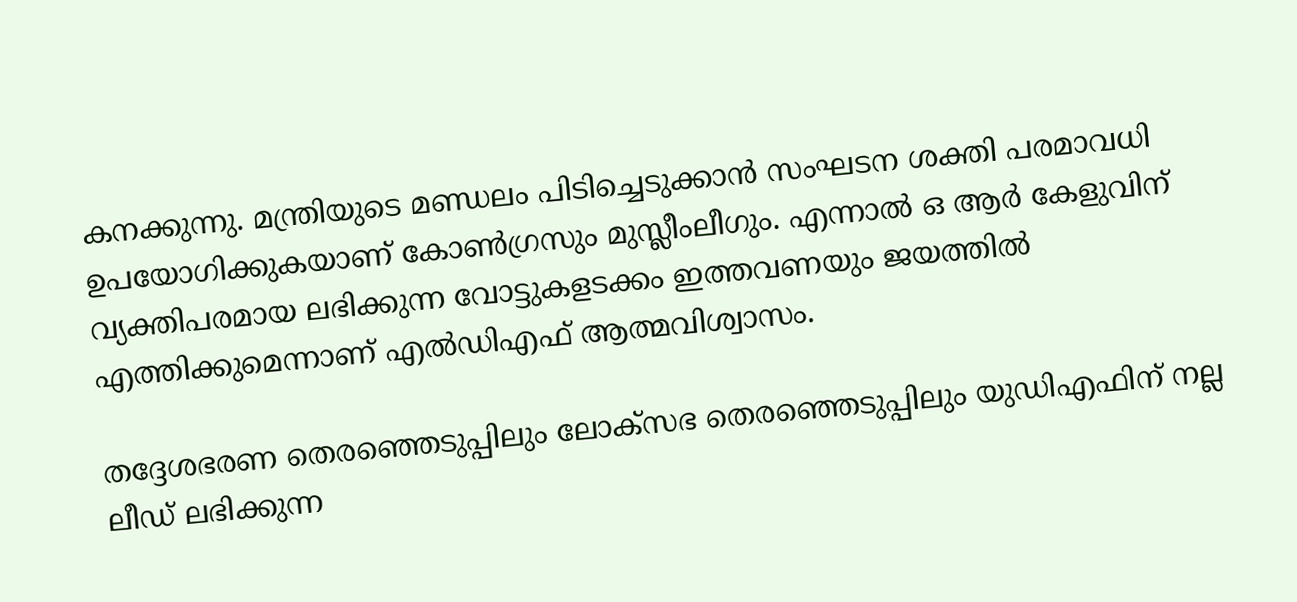കനക്കുന്നു. മന്ത്രിയുടെ മണ്ഡലം പിടിച്ചെടുക്കാൻ സംഘടന ശക്തി പരമാവധി ഉപയോഗിക്കുകയാണ് കോണ്‍ഗ്രസും മുസ്ലീംലീഗും. എന്നാല്‍ ഒ ആർ കേളുവിന് വ്യക്തിപരമായ ലഭിക്കുന്ന വോട്ടുകളടക്കം ഇത്തവണയും ജയത്തില്‍ എത്തിക്കുമെന്നാണ് എല്‍ഡിഎഫ് ആത്മവിശ്വാസം.

തദ്ദേശഭരണ തെര‍ഞ്ഞെടുപ്പിലും ലോക്സഭ തെരഞ്ഞെടുപ്പിലും യുഡിഎഫിന് നല്ല ലീഡ് ലഭിക്കുന്ന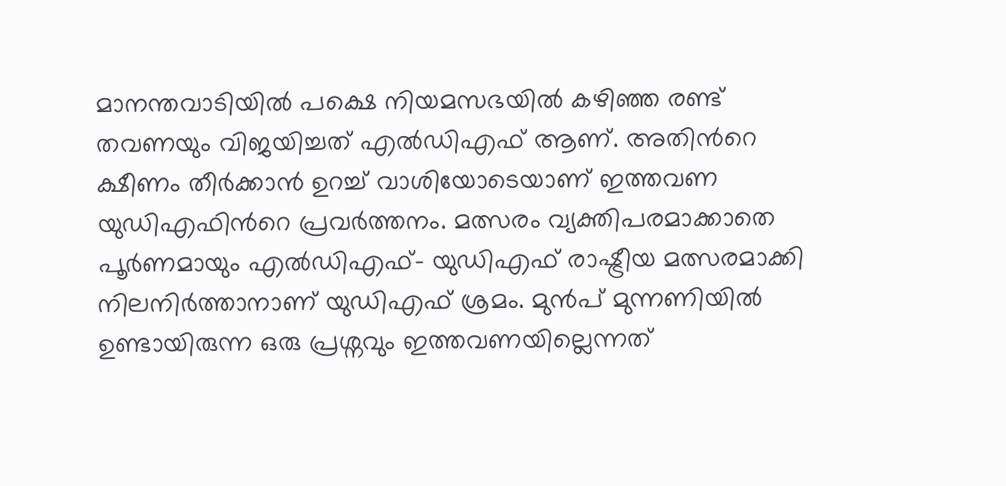മാനന്തവാടിയില്‍ പക്ഷെ നിയമസഭയില്‍ കഴിഞ്ഞ രണ്ട് തവണയും വിജയിച്ചത് എല്‍ഡിഎഫ് ആണ്. അതിന്‍റെ ക്ഷീണം തീർക്കാൻ ഉറച്ച് വാശിയോടെയാണ് ഇത്തവണ യുഡിഎഫിന്‍റെ പ്രവർത്തനം. മത്സരം വ്യക്തിപരമാക്കാതെ പൂര്‍ണമായും എല്‍ഡിഎഫ്- യുഡിഎഫ് രാഷ്ട്രീയ മത്സരമാക്കി നിലനിര്‍ത്താനാണ് യുഡിഎഫ് ശ്രമം. മുൻപ് മുന്നണിയില്‍ ഉണ്ടായിരുന്ന ഒരു പ്രശ്നവും ഇത്തവണയില്ലെന്നത്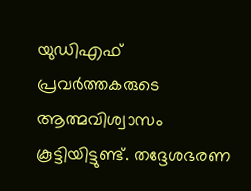യുഡിഎഫ് പ്രവർത്തകരുടെ ആത്മവിശ്വാസം കൂട്ടിയിട്ടുണ്ട്. തദ്ദേശഭരണ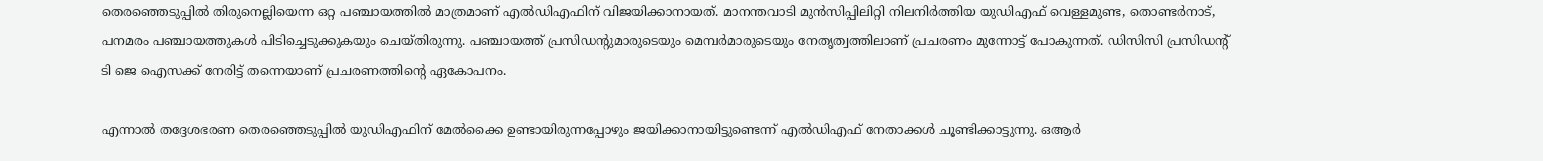തെരഞ്ഞെടുപ്പില്‍ തിരുനെല്ലിയെന്ന ഒറ്റ പഞ്ചായത്തില്‍ മാത്രമാണ് എല്‍ഡിഎഫിന് വിജയിക്കാനായത്. മാനന്തവാടി മുൻസിപ്പിലിറ്റി നിലനിര്‍ത്തിയ യുഡിഎഫ് വെള്ളമുണ്ട, തൊണ്ടർനാട്, പനമരം പഞ്ചായത്തുകള്‍ പിടിച്ചെടുക്കുകയും ചെയ്തിരുന്നു. പഞ്ചായത്ത് പ്രസിഡന്‍റുമാരുടെയും മെമ്പർമാരുടെയും നേതൃത്വത്തിലാണ് പ്രചരണം മുന്നോട്ട് പോകുന്നത്. ഡിസിസി പ്രസിഡന്‍റ് ടി ജെ ‌ഐസക്ക് നേരിട്ട് തന്നെയാണ് പ്രചരണത്തിന്‍റെ ഏകോപനം.

എന്നാല്‍ തദ്ദേശഭരണ തെരഞ്ഞെടുപ്പില്‍ യുഡിഎഫിന് മേല്‍ക്കൈ ഉണ്ടായിരുന്നപ്പോഴും ജയിക്കാനായിട്ടുണ്ടെന്ന് എല്‍ഡിഎഫ് നേതാക്കള്‍ ചൂണ്ടിക്കാട്ടുന്നു. ഒആർ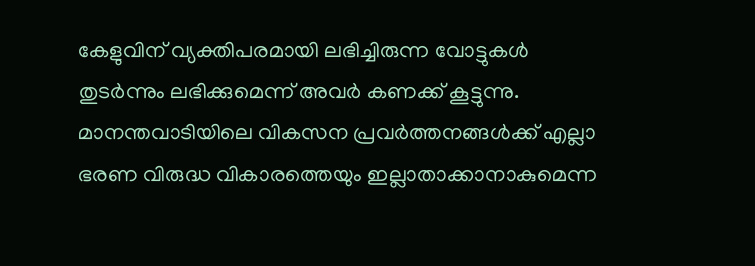കേളുവിന് വ്യക്തിപരമായി ലഭിച്ചിരുന്ന വോട്ടുകള്‍ തുടർന്നും ലഭിക്കുമെന്ന് അവർ കണക്ക് കൂട്ടുന്നു. മാനന്തവാടിയിലെ വികസന പ്രവർത്തനങ്ങള്‍ക്ക് എല്ലാ ഭരണ വിരുദ്ധ വികാരത്തെയും ഇല്ലാതാക്കാനാകുമെന്ന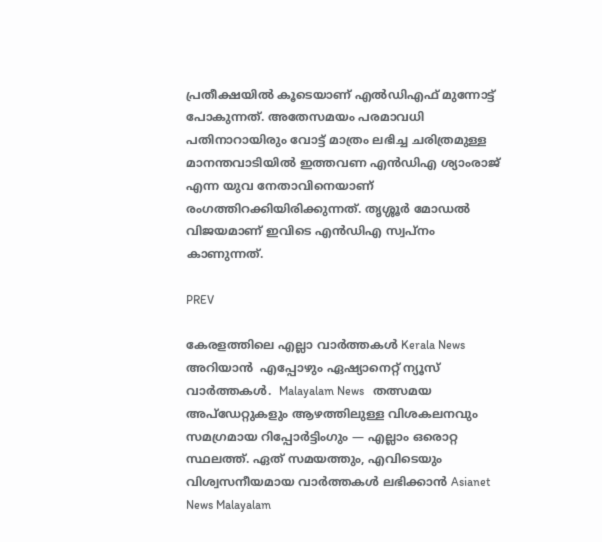പ്രതീക്ഷയില്‍ കൂടെയാണ് എല്‍ഡിഎഫ് മുന്നോട്ട് പോകുന്നത്. അതേസമയം പരമാവധി പതിനാറായിരും വോട്ട് മാത്രം ലഭിച്ച ചരിത്രമുള്ള മാനന്തവാടിയില്‍ ഇത്തവണ എൻഡിഎ ശ്യാംരാജ് എന്ന യുവ നേതാവിനെയാണ് രംഗത്തിറക്കിയിരിക്കുന്നത്. തൃശ്ശൂർ മോഡല്‍ വിജയമാണ് ഇവിടെ എൻഡിഎ സ്വപ്നം കാണുന്നത്.

PREV

കേരളത്തിലെ എല്ലാ വാർത്തകൾ Kerala News അറിയാൻ  എപ്പോഴും ഏഷ്യാനെറ്റ് ന്യൂസ് വാർത്തകൾ.  Malayalam News   തത്സമയ അപ്‌ഡേറ്റുകളും ആഴത്തിലുള്ള വിശകലനവും സമഗ്രമായ റിപ്പോർട്ടിംഗും — എല്ലാം ഒരൊറ്റ സ്ഥലത്ത്. ഏത് സമയത്തും, എവിടെയും വിശ്വസനീയമായ വാർത്തകൾ ലഭിക്കാൻ Asianet News Malayalam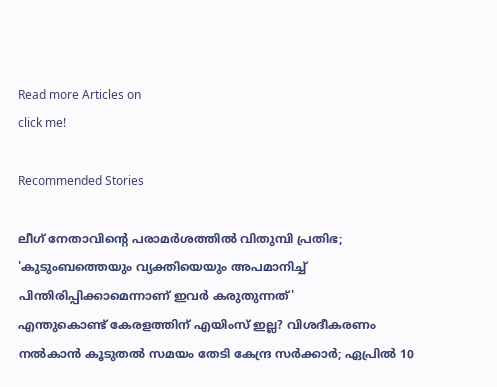Read more Articles on
click me!

Recommended Stories

ലീഗ് നേതാവിന്റെ പരാമർശത്തിൽ വിതുമ്പി പ്രതിഭ; 'കുടുംബത്തെയും വ്യക്തിയെയും അപമാനിച്ച് പിന്തിരിപ്പിക്കാമെന്നാണ് ഇവർ കരുതുന്നത്'
എന്തുകൊണ്ട് കേരളത്തിന് എയിംസ് ഇല്ല? വിശദീകരണം നൽകാൻ കൂടുതൽ സമയം തേടി കേന്ദ്ര സർക്കാർ; ഏപ്രിൽ 10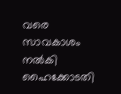വരെ സാവകാശം നൽകി ഹൈക്കോടതി